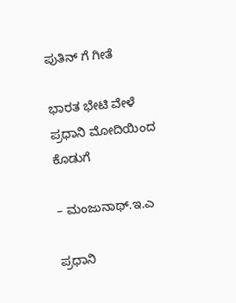ಪುತಿನ್ ಗೆ ಗೀತೆ

ಭಾರತ ಭೇಟಿ ವೇಳೆ ಪ್ರಧಾನಿ ಮೋದಿಯಿಂದ ಕೊಡುಗೆ

– ಮಂಜುನಾಥ್‌.ಇ.ಎ

ಪ್ರಧಾನಿ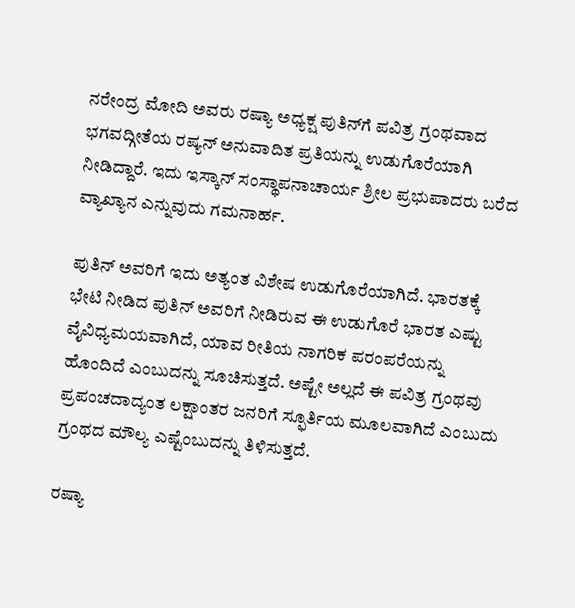ನರೇಂದ್ರ ಮೋದಿ ಅವರು ರಷ್ಯಾ ಅಧ್ಯಕ್ಷ ಪುತಿನ್‌ಗೆ ಪವಿತ್ರ ಗ್ರಂಥವಾದ ಭಗವದ್ಗೀತೆಯ ರಷ್ಯನ್ ಅನುವಾದಿತ ಪ್ರತಿಯನ್ನು ಉಡುಗೊರೆಯಾಗಿ ನೀಡಿದ್ದಾರೆ. ಇದು ಇಸ್ಕಾನ್‌ ಸಂಸ್ಥಾಪನಾಚಾರ್ಯ ಶ್ರೀಲ ಪ್ರಭುಪಾದರು ಬರೆದ ವ್ಯಾಖ್ಯಾನ ಎನ್ನುವುದು ಗಮನಾರ್ಹ.

ಪುತಿನ್‌ ಅವರಿಗೆ ಇದು ಅತ್ಯಂತ ವಿಶೇಷ ಉಡುಗೊರೆಯಾಗಿದೆ. ಭಾರತಕ್ಕೆ ಭೇಟಿ ನೀಡಿದ ಪುತಿನ್‌ ಅವರಿಗೆ ನೀಡಿರುವ ಈ ಉಡುಗೊರೆ ಭಾರತ ಎಷ್ಟು ವೈವಿಧ್ಯಮಯವಾಗಿದೆ, ಯಾವ ರೀತಿಯ ನಾಗರಿಕ ಪರಂಪರೆಯನ್ನು ಹೊಂದಿದೆ ಎಂಬುದನ್ನು ಸೂಚಿಸುತ್ತದೆ. ಅಷ್ಟೇ ಅಲ್ಲದೆ ಈ ಪವಿತ್ರ ಗ್ರಂಥವು ಪ್ರಪಂಚದಾದ್ಯಂತ ಲಕ್ಷಾಂತರ ಜನರಿಗೆ ಸ್ಫೂರ್ತಿಯ ಮೂಲವಾಗಿದೆ ಎಂಬುದು ಗ್ರಂಥದ ಮೌಲ್ಯ ಎಷ್ಟೆಂಬುದನ್ನು ತಿಳಿಸುತ್ತದೆ.

ರಷ್ಯಾ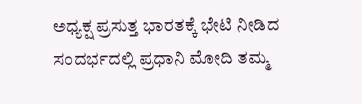ಅಧ್ಯಕ್ಷ ಪ್ರಸುತ್ತ ಭಾರತಕ್ಕೆ ಭೇಟಿ ನೀಡಿದ ಸಂದರ್ಭದಲ್ಲಿ ಪ್ರಧಾನಿ ಮೋದಿ ತಮ್ಮ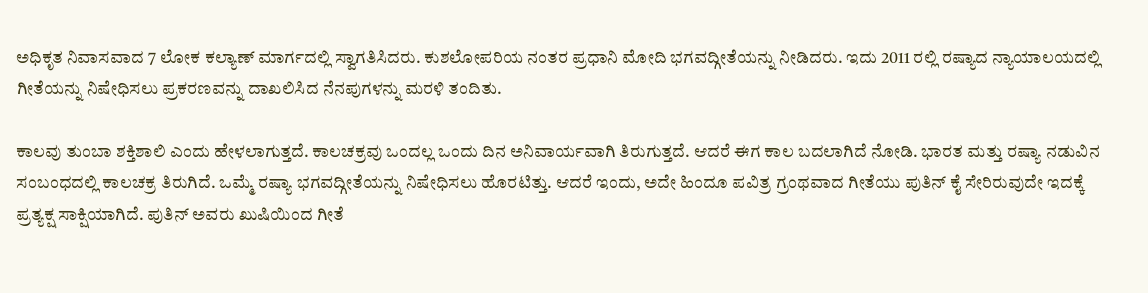ಅಧಿಕೃತ ನಿವಾಸವಾದ 7 ಲೋಕ ಕಲ್ಯಾಣ್‌ ಮಾರ್ಗದಲ್ಲಿ ಸ್ವಾಗತಿಸಿದರು. ಕುಶಲೋಪರಿಯ ನಂತರ ಪ್ರಧಾನಿ ಮೋದಿ ಭಗವದ್ಗೀತೆಯನ್ನು ನೀಡಿದರು. ಇದು 2011 ರಲ್ಲಿ ರಷ್ಯಾದ ನ್ಯಾಯಾಲಯದಲ್ಲಿ ಗೀತೆಯನ್ನು ನಿಷೇಧಿಸಲು ಪ್ರಕರಣವನ್ನು ದಾಖಲಿಸಿದ ನೆನಪುಗಳನ್ನು ಮರಳಿ ತಂದಿತು.

ಕಾಲವು ತುಂಬಾ ಶಕ್ತಿಶಾಲಿ ಎಂದು ಹೇಳಲಾಗುತ್ತದೆ. ಕಾಲಚಕ್ರವು ಒಂದಲ್ಲ ಒಂದು ದಿನ ಅನಿವಾರ್ಯವಾಗಿ ತಿರುಗುತ್ತದೆ. ಆದರೆ ಈಗ ಕಾಲ ಬದಲಾಗಿದೆ ನೋಡಿ. ಭಾರತ ಮತ್ತು ರಷ್ಯಾ ನಡುವಿನ ಸಂಬಂಧದಲ್ಲಿ ಕಾಲಚಕ್ರ ತಿರುಗಿದೆ. ಒಮ್ಮೆ ರಷ್ಯಾ ಭಗವದ್ಗೀತೆಯನ್ನು ನಿಷೇಧಿಸಲು ಹೊರಟಿತ್ತು. ಆದರೆ ಇಂದು, ಅದೇ ಹಿಂದೂ ಪವಿತ್ರ ಗ್ರಂಥವಾದ ಗೀತೆಯು ಪುತಿನ್‌ ಕೈ ಸೇರಿರುವುದೇ ಇದಕ್ಕೆ ಪ್ರತ್ಯಕ್ಷ ಸಾಕ್ಷಿಯಾಗಿದೆ. ಪುತಿನ್‌ ಅವರು ಖುಷಿಯಿಂದ ಗೀತೆ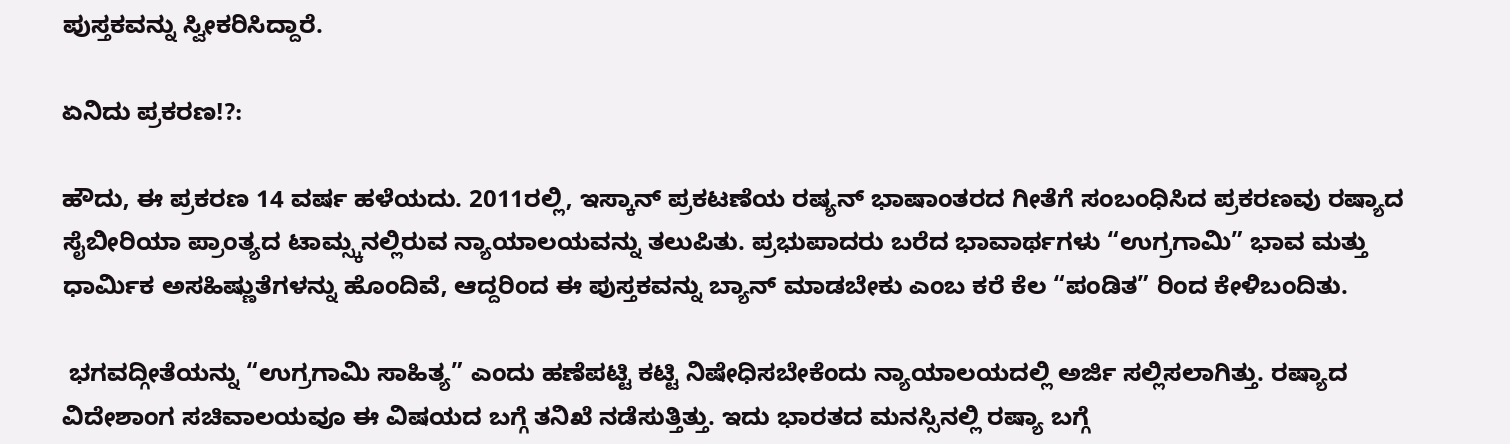ಪುಸ್ತಕವನ್ನು ಸ್ವೀಕರಿಸಿದ್ದಾರೆ.

ಏನಿದು ಪ್ರಕರಣ!?:

ಹೌದು, ಈ ಪ್ರಕರಣ 14 ವರ್ಷ ಹಳೆಯದು. 2011ರಲ್ಲಿ, ಇಸ್ಕಾನ್‌ ಪ್ರಕಟಣೆಯ ರಷ್ಯನ್‌ ಭಾಷಾಂತರದ ಗೀತೆಗೆ ಸಂಬಂಧಿಸಿದ ಪ್ರಕರಣವು ರಷ್ಯಾದ ಸೈಬೀರಿಯಾ ಪ್ರಾಂತ್ಯದ ಟಾಮ್ಸ್ಕನಲ್ಲಿರುವ ನ್ಯಾಯಾಲಯವನ್ನು ತಲುಪಿತು. ಪ್ರಭುಪಾದರು ಬರೆದ ಭಾವಾರ್ಥಗಳು “ಉಗ್ರಗಾಮಿ” ಭಾವ ಮತ್ತು ಧಾರ್ಮಿಕ ಅಸಹಿಷ್ಣುತೆಗಳನ್ನು ಹೊಂದಿವೆ, ಆದ್ದರಿಂದ ಈ ಪುಸ್ತಕವನ್ನು ಬ್ಯಾನ್‌ ಮಾಡಬೇಕು ಎಂಬ ಕರೆ ಕೆಲ “ಪಂಡಿತ” ರಿಂದ ಕೇಳಿಬಂದಿತು.

 ಭಗವದ್ಗೀತೆಯನ್ನು “ಉಗ್ರಗಾಮಿ ಸಾಹಿತ್ಯ” ಎಂದು ಹಣೆಪಟ್ಟಿ ಕಟ್ಟಿ ನಿಷೇಧಿಸಬೇಕೆಂದು ನ್ಯಾಯಾಲಯದಲ್ಲಿ ಅರ್ಜಿ ಸಲ್ಲಿಸಲಾಗಿತ್ತು. ರಷ್ಯಾದ ವಿದೇಶಾಂಗ ಸಚಿವಾಲಯವೂ ಈ ವಿಷಯದ ಬಗ್ಗೆ ತನಿಖೆ ನಡೆಸುತ್ತಿತ್ತು. ಇದು ಭಾರತದ ಮನಸ್ಸಿನಲ್ಲಿ ರಷ್ಯಾ ಬಗ್ಗೆ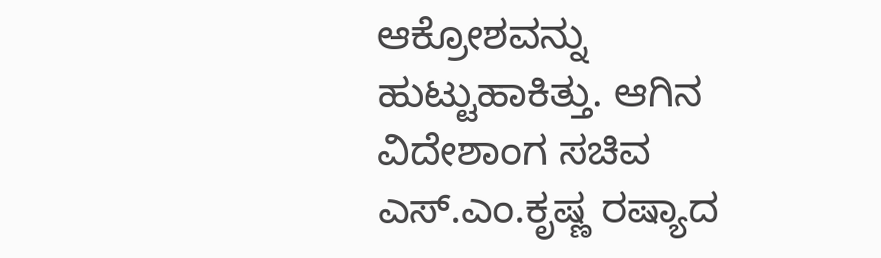ಆಕ್ರೋಶವನ್ನು ಹುಟ್ಟುಹಾಕಿತ್ತು. ಆಗಿನ ವಿದೇಶಾಂಗ ಸಚಿವ ಎಸ್‌.ಎಂ.ಕೃಷ್ಣ ರಷ್ಯಾದ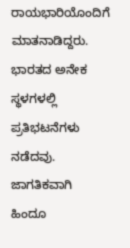ರಾಯಭಾರಿಯೊಂದಿಗೆ ಮಾತನಾಡಿದ್ದರು. ಭಾರತದ ಅನೇಕ ಸ್ಥಳಗಳಲ್ಲಿ ಪ್ರತಿಭಟನೆಗಳು ನಡೆದವು. ಜಾಗತಿಕವಾಗಿ ಹಿಂದೂ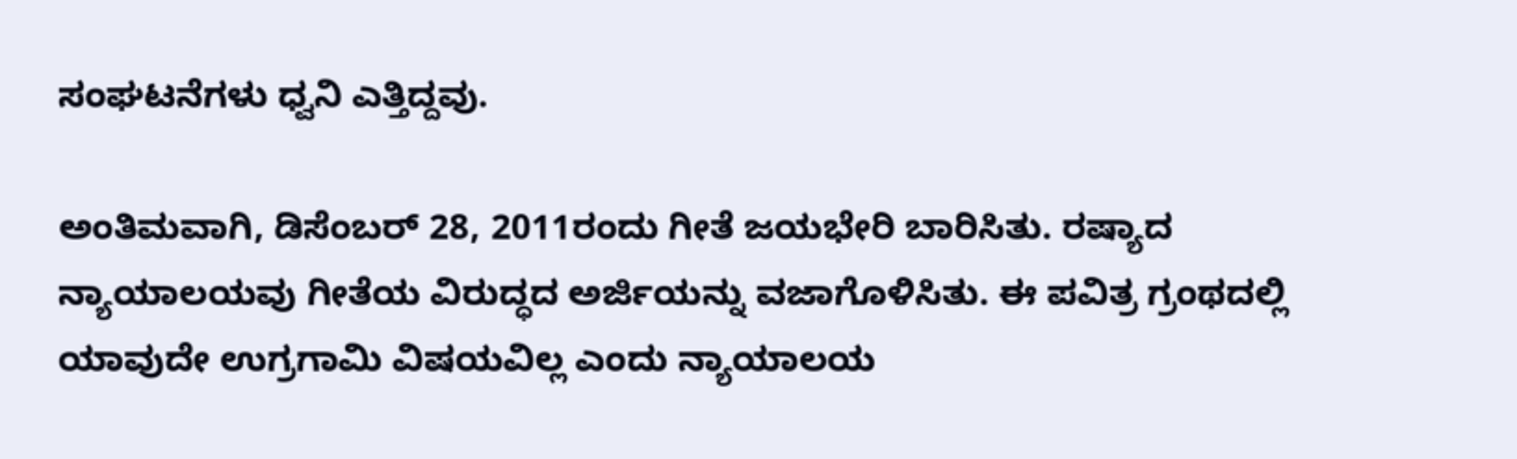ಸಂಘಟನೆಗಳು ಧ್ವನಿ ಎತ್ತಿದ್ದವು.

ಅಂತಿಮವಾಗಿ, ಡಿಸೆಂಬರ್‌ 28, 2011ರಂದು ಗೀತೆ ಜಯಭೇರಿ ಬಾರಿಸಿತು. ರಷ್ಯಾದ ನ್ಯಾಯಾಲಯವು ಗೀತೆಯ ವಿರುದ್ಧದ ಅರ್ಜಿಯನ್ನು ವಜಾಗೊಳಿಸಿತು. ಈ ಪವಿತ್ರ ಗ್ರಂಥದಲ್ಲಿ ಯಾವುದೇ ಉಗ್ರಗಾಮಿ ವಿಷಯವಿಲ್ಲ ಎಂದು ನ್ಯಾಯಾಲಯ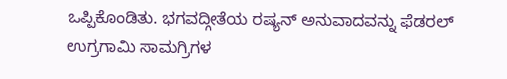ಒಪ್ಪಿಕೊಂಡಿತು. ಭಗವದ್ಗೀತೆಯ ರಷ್ಯನ್‌ ಅನುವಾದವನ್ನು ಫೆಡರಲ್‌ ಉಗ್ರಗಾಮಿ ಸಾಮಗ್ರಿಗಳ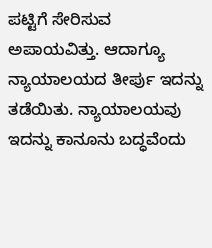ಪಟ್ಟಿಗೆ ಸೇರಿಸುವ ಅಪಾಯವಿತ್ತು. ಆದಾಗ್ಯೂ ನ್ಯಾಯಾಲಯದ ತೀರ್ಪು ಇದನ್ನು ತಡೆಯಿತು. ನ್ಯಾಯಾಲಯವು ಇದನ್ನು ಕಾನೂನು ಬದ್ಧವೆಂದು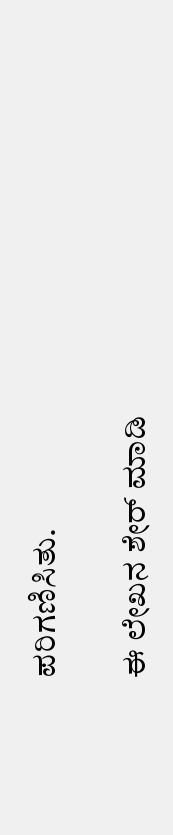ಪರಿಗಣಿಸಿತು.

ಈ ಲೇಖನ ಶೇರ್ ಮಾಡಿ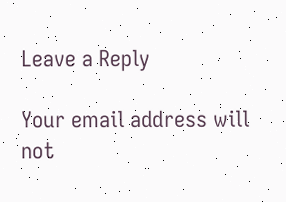Leave a Reply

Your email address will not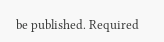be published. Required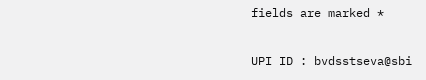fields are marked *

UPI ID : bvdsstseva@sbi